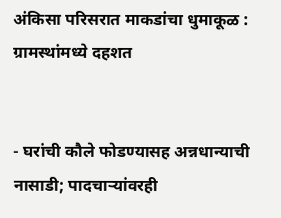अंकिसा परिसरात माकडांचा धुमाकूळ : ग्रामस्थांमध्ये दहशत


- घरांची कौले फोडण्यासह अन्नधान्याची नासाडी; पादचाऱ्यांवरही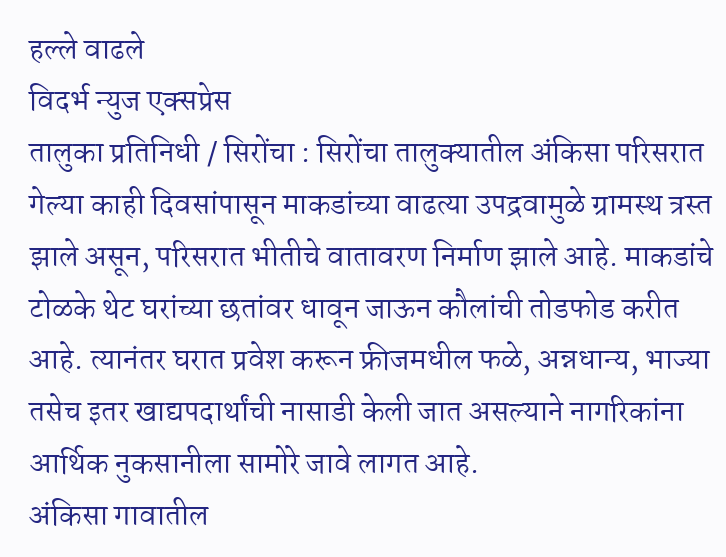हल्ले वाढले
विदर्भ न्युज एक्सप्रेस
तालुका प्रतिनिधी / सिरोंचा : सिरोंचा तालुक्यातील अंकिसा परिसरात गेल्या काही दिवसांपासून माकडांच्या वाढत्या उपद्रवामुळे ग्रामस्थ त्रस्त झाले असून, परिसरात भीतीचे वातावरण निर्माण झाले आहे. माकडांचे टोळके थेट घरांच्या छतांवर धावून जाऊन कौलांची तोडफोड करीत आहे. त्यानंतर घरात प्रवेश करून फ्रीजमधील फळे, अन्नधान्य, भाज्या तसेच इतर खाद्यपदार्थांची नासाडी केली जात असल्याने नागरिकांना आर्थिक नुकसानीला सामोरे जावे लागत आहे.
अंकिसा गावातील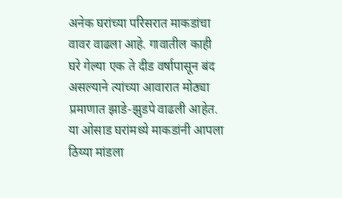अनेक घरांच्या परिसरात माकडांचा वावर वाढला आहे. गावातील काही घरे गेल्या एक ते दीड वर्षापासून बंद असल्याने त्यांच्या आवारात मोठ्या प्रमाणात झाडे-झुडपे वाढली आहेत. या ओसाड घरांमध्ये माकडांनी आपला ठिय्या मांडला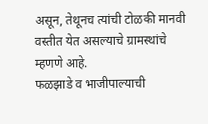असून, तेथूनच त्यांची टोळकी मानवी वस्तीत येत असल्याचे ग्रामस्थांचे म्हणणे आहे.
फळझाडे व भाजीपाल्याची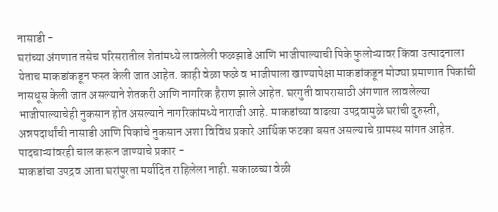नासाडी -
घरांच्या अंगणात तसेच परिसरातील शेतांमध्ये लावलेली फळझाडे आणि भाजीपाल्याची पिके फुलोऱ्यावर किंवा उत्पादनाला येताच माकडांकडून फस्त केली जात आहेत. काही वेळा फळे व भाजीपाला खाण्यापेक्षा माकडांकडून मोठ्या प्रमाणात पिकांची नासधूस केली जात असल्याने शेतकरी आणि नागरिक हैराण झाले आहेत. घरगुती वापरासाठी अंगणात लावलेल्या भाजीपाल्याचेही नुकसान होत असल्याने नागरिकांमध्ये नाराजी आहे. माकडांच्या वाढत्या उपद्रवामुळे घरांची दुरुस्ती, अन्नपदार्थांची नासाडी आणि पिकांचे नुकसान अशा विविध प्रकारे आर्थिक फटका बसत असल्याचे ग्रामस्थ सांगत आहेत.
पादचाऱ्यांवरही चाल करून जाण्याचे प्रकार -
माकडांचा उपद्रव आता घरांपुरता मर्यादित राहिलेला नाही. सकाळच्या वेळी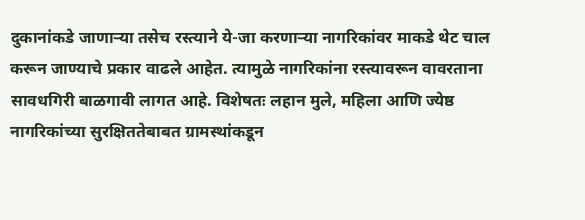दुकानांकडे जाणाऱ्या तसेच रस्त्याने ये-जा करणाऱ्या नागरिकांवर माकडे थेट चाल करून जाण्याचे प्रकार वाढले आहेत. त्यामुळे नागरिकांना रस्त्यावरून वावरताना सावधगिरी बाळगावी लागत आहे. विशेषतः लहान मुले, महिला आणि ज्येष्ठ नागरिकांच्या सुरक्षिततेबाबत ग्रामस्थांकडून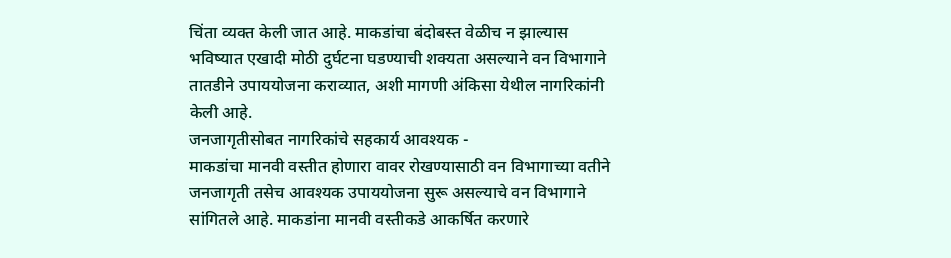चिंता व्यक्त केली जात आहे. माकडांचा बंदोबस्त वेळीच न झाल्यास भविष्यात एखादी मोठी दुर्घटना घडण्याची शक्यता असल्याने वन विभागाने तातडीने उपाययोजना कराव्यात, अशी मागणी अंकिसा येथील नागरिकांनी केली आहे.
जनजागृतीसोबत नागरिकांचे सहकार्य आवश्यक -
माकडांचा मानवी वस्तीत होणारा वावर रोखण्यासाठी वन विभागाच्या वतीने जनजागृती तसेच आवश्यक उपाययोजना सुरू असल्याचे वन विभागाने सांगितले आहे. माकडांना मानवी वस्तीकडे आकर्षित करणारे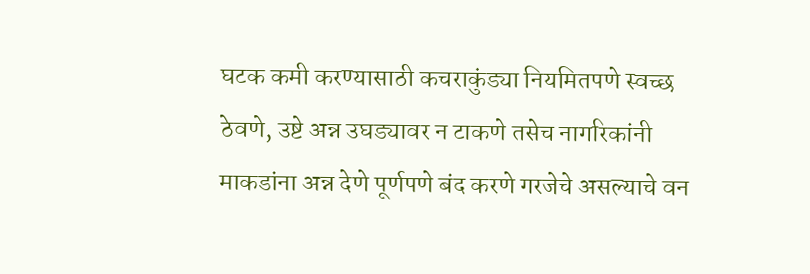घटक कमी करण्यासाठी कचराकुंड्या नियमितपणे स्वच्छ ठेवणे, उष्टे अन्न उघड्यावर न टाकणे तसेच नागरिकांनी माकडांना अन्न देणे पूर्णपणे बंद करणे गरजेचे असल्याचे वन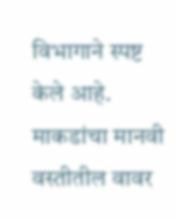विभागाने स्पष्ट केले आहे. माकडांचा मानवी वस्तीतील वावर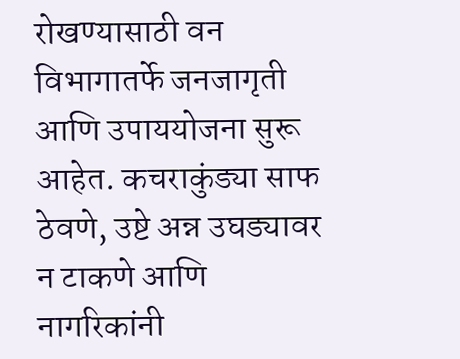रोखण्यासाठी वन विभागातर्फे जनजागृती आणि उपाययोजना सुरू आहेत. कचराकुंड्या साफ ठेवणे, उष्टे अन्न उघड्यावर न टाकणे आणि नागरिकांनी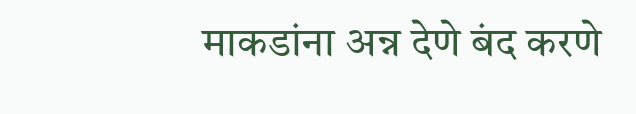माकडांना अन्न देणे बंद करणे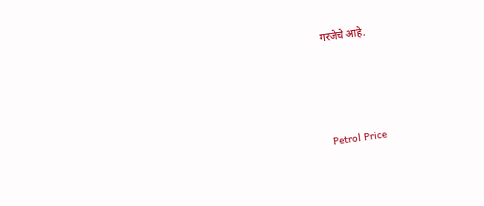गरजेचे आहे.




Petrol Price